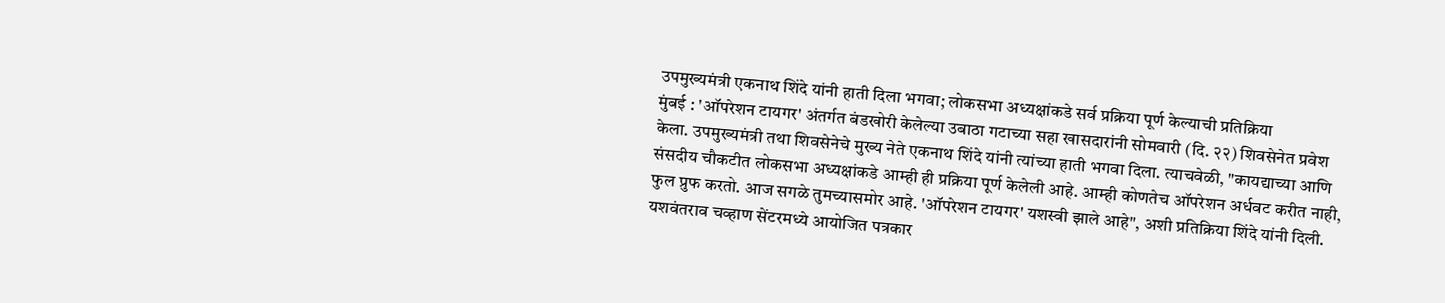उपमुख्यमंत्री एकनाथ शिंदे यांनी हाती दिला भगवा; लोकसभा अध्यक्षांकडे सर्व प्रक्रिया पूर्ण केल्याची प्रतिक्रिया
मुंबई : 'ऑपरेशन टायगर' अंतर्गत बंडखोरी केलेल्या उबाठा गटाच्या सहा खासदारांनी सोमवारी (दि. २२) शिवसेनेत प्रवेश केला. उपमुख्यमंत्री तथा शिवसेनेचे मुख्य नेते एकनाथ शिंदे यांनी त्यांच्या हाती भगवा दिला. त्याचवेळी, "कायद्याच्या आणि संसदीय चौकटीत लोकसभा अध्यक्षांकडे आम्ही ही प्रक्रिया पूर्ण केलेली आहे. आम्ही कोणतेच ऑपरेशन अर्धवट करीत नाही, फुल प्रुफ करतो. आज सगळे तुमच्यासमोर आहे. 'ऑपरेशन टायगर' यशस्वी झाले आहे", अशी प्रतिक्रिया शिंदे यांनी दिली.
यशवंतराव चव्हाण सेंटरमध्ये आयोजित पत्रकार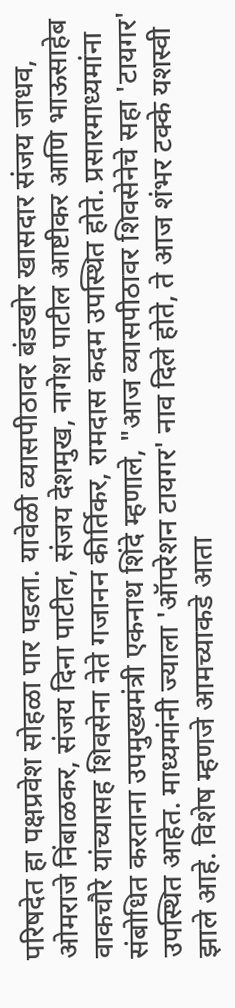परिषदेत हा पक्षप्रवेश सोहळा पार पडला. यावेळी व्यासपीठावर बंडखोर खासदार संजय जाधव, ओमराजे निंबाळकर, संजय दिना पाटील, संजय देशमुख, नागेश पाटील आष्टीकर आणि भाऊसाहेब वाकचौरे यांच्यासह शिवसेना नेते गजानन कीर्तिकर, रामदास कदम उपस्थित होते. प्रसारमाध्यमांना संबोधित करताना उपमुख्यमंत्री एकनाथ शिंदे म्हणाले, "आज व्यासपीठावर शिवसेनेचे सहा 'टायगर' उपस्थित आहेत. माध्यमांनी ज्याला 'ऑपरेशन टायगर' नाव दिले होते, ते आज शंभर टक्के यशस्वी झाले आहे. विशेष म्हणजे आमच्याकडे आता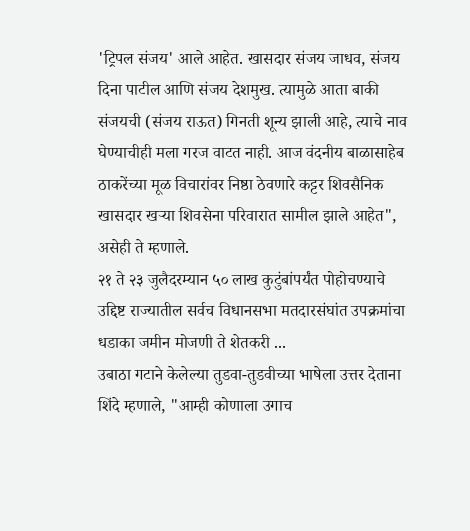'ट्रिपल संजय' आले आहेत. खासदार संजय जाधव, संजय दिना पाटील आणि संजय देशमुख. त्यामुळे आता बाकी संजयची (संजय राऊत) गिनती शून्य झाली आहे, त्याचे नाव घेण्याचीही मला गरज वाटत नाही. आज वंदनीय बाळासाहेब ठाकरेंच्या मूळ विचारांवर निष्ठा ठेवणारे कट्टर शिवसैनिक खासदार खऱ्या शिवसेना परिवारात सामील झाले आहेत", असेही ते म्हणाले.
२१ ते २३ जुलैदरम्यान ५० लाख कुटुंबांपर्यंत पोहोचण्याचे उद्दिष्ट राज्यातील सर्वच विधानसभा मतदारसंघांत उपक्रमांचा धडाका जमीन मोजणी ते शेतकरी ...
उबाठा गटाने केलेल्या तुडवा-तुडवीच्या भाषेला उत्तर देताना शिंदे म्हणाले, "आम्ही कोणाला उगाच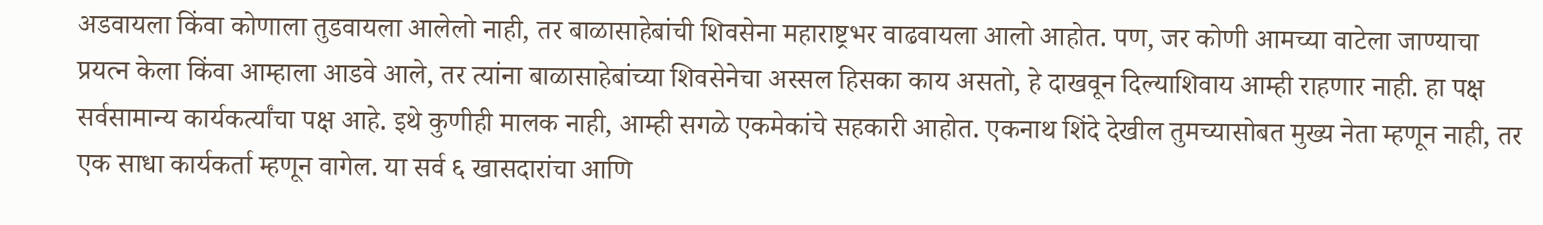अडवायला किंवा कोणाला तुडवायला आलेलो नाही, तर बाळासाहेबांची शिवसेना महाराष्ट्रभर वाढवायला आलो आहोत. पण, जर कोणी आमच्या वाटेला जाण्याचा प्रयत्न केला किंवा आम्हाला आडवे आले, तर त्यांना बाळासाहेबांच्या शिवसेनेचा अस्सल हिसका काय असतो, हे दाखवून दिल्याशिवाय आम्ही राहणार नाही. हा पक्ष सर्वसामान्य कार्यकर्त्यांचा पक्ष आहे. इथे कुणीही मालक नाही, आम्ही सगळे एकमेकांचे सहकारी आहोत. एकनाथ शिंदे देखील तुमच्यासोबत मुख्य नेता म्हणून नाही, तर एक साधा कार्यकर्ता म्हणून वागेल. या सर्व ६ खासदारांचा आणि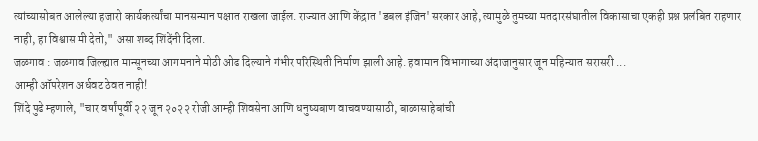त्यांच्यासोबत आलेल्या हजारो कार्यकर्त्यांचा मानसन्मान पक्षात राखला जाईल. राज्यात आणि केंद्रात 'डबल इंजिन' सरकार आहे, त्यामुळे तुमच्या मतदारसंघातील विकासाचा एकही प्रश्न प्रलंबित राहणार नाही, हा विश्वास मी देतो," असा शब्द शिंदेंनी दिला.
जळगाव : जळगाव जिल्ह्यात मान्सूनच्या आगमनाने मोठी ओढ दिल्याने गंभीर परिस्थिती निर्माण झाली आहे. हवामान विभागाच्या अंदाजानुसार जून महिन्यात सरासरी ...
आम्ही ऑपरेशन अर्धवट ठेवत नाही!
शिंदे पुढे म्हणाले, "चार वर्षांपूर्वी २२ जून २०२२ रोजी आम्ही शिवसेना आणि धनुष्यबाण वाचवण्यासाठी, बाळासाहेबांची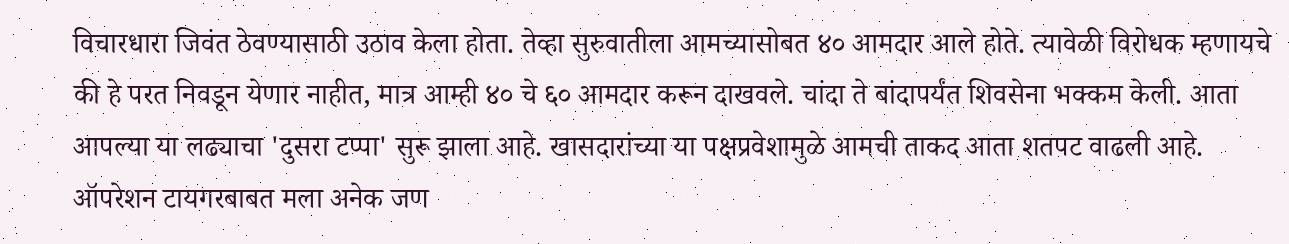विचारधारा जिवंत ठेवण्यासाठी उठाव केला होता. तेव्हा सुरुवातीला आमच्यासोबत ४० आमदार आले होते. त्यावेळी विरोधक म्हणायचे की हे परत निवडून येणार नाहीत, मात्र आम्ही ४० चे ६० आमदार करून दाखवले. चांदा ते बांदापर्यंत शिवसेना भक्कम केली. आता आपल्या या लढ्याचा 'दुसरा टप्पा' सुरू झाला आहे. खासदारांच्या या पक्षप्रवेशामुळे आमची ताकद आता शतपट वाढली आहे. ऑपरेशन टायगरबाबत मला अनेक जण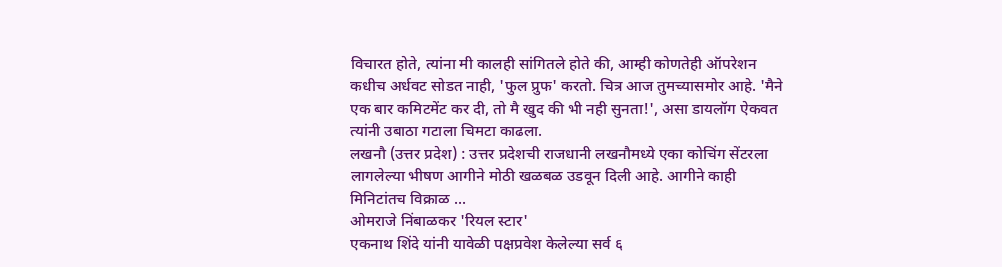विचारत होते, त्यांना मी कालही सांगितले होते की, आम्ही कोणतेही ऑपरेशन कधीच अर्धवट सोडत नाही, 'फुल प्रुफ' करतो. चित्र आज तुमच्यासमोर आहे. 'मैने एक बार कमिटमेंट कर दी, तो मै खुद की भी नही सुनता!', असा डायलॉग ऐकवत त्यांनी उबाठा गटाला चिमटा काढला.
लखनौ (उत्तर प्रदेश) : उत्तर प्रदेशची राजधानी लखनौमध्ये एका कोचिंग सेंटरला लागलेल्या भीषण आगीने मोठी खळबळ उडवून दिली आहे. आगीने काही मिनिटांतच विक्राळ ...
ओमराजे निंबाळकर 'रियल स्टार'
एकनाथ शिंदे यांनी यावेळी पक्षप्रवेश केलेल्या सर्व ६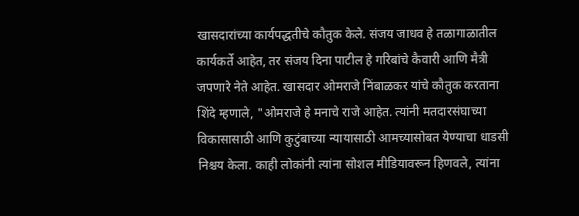खासदारांच्या कार्यपद्धतीचे कौतुक केले. संजय जाधव हे तळागाळातील कार्यकर्ते आहेत, तर संजय दिना पाटील हे गरिबांचे कैवारी आणि मैत्री जपणारे नेते आहेत. खासदार ओमराजे निंबाळकर यांचे कौतुक करताना शिंदे म्हणाले, "ओमराजे हे मनाचे राजे आहेत. त्यांनी मतदारसंघाच्या विकासासाठी आणि कुटुंबाच्या न्यायासाठी आमच्यासोबत येण्याचा धाडसी निश्चय केला. काही लोकांनी त्यांना सोशल मीडियावरून हिणवले, त्यांना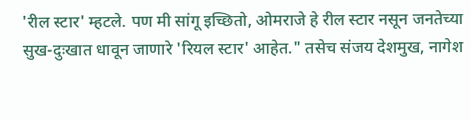'रील स्टार' म्हटले. पण मी सांगू इच्छितो, ओमराजे हे रील स्टार नसून जनतेच्या सुख-दुःखात धावून जाणारे 'रियल स्टार' आहेत." तसेच संजय देशमुख, नागेश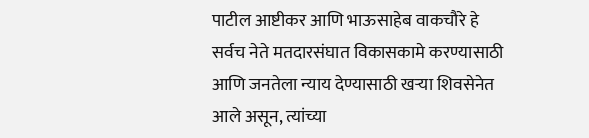पाटील आष्टीकर आणि भाऊसाहेब वाकचौरे हे सर्वच नेते मतदारसंघात विकासकामे करण्यासाठी आणि जनतेला न्याय देण्यासाठी खऱ्या शिवसेनेत आले असून, त्यांच्या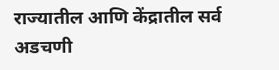राज्यातील आणि केंद्रातील सर्व अडचणी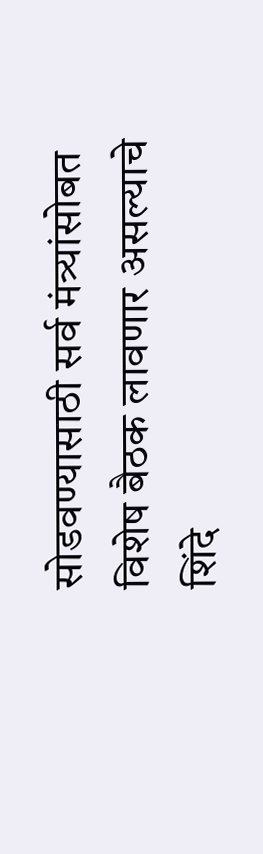सोडवण्यासाठी सर्व मंत्र्यांसोबत विशेष बैठक लावणार असल्याचे शिंदे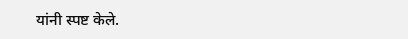यांनी स्पष्ट केले.